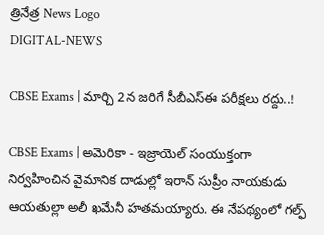త్రినేత్ర News Logo
DIGITAL-NEWS

CBSE Exams | మార్చి 2న జ‌రిగే సీబీఎస్ఈ ప‌రీక్ష‌లు ర‌ద్దు..!

CBSE Exams | అమెరికా - ఇజ్రాయెల్ సంయుక్తంగా నిర్వహించిన వైమానిక దాడుల్లో ఇరాన్ సుప్రీం నాయకుడు ఆయతుల్లా అలీ ఖమేనీ హ‌త‌మ‌య్యారు. ఈ నేప‌థ్యంలో గ‌ల్ఫ్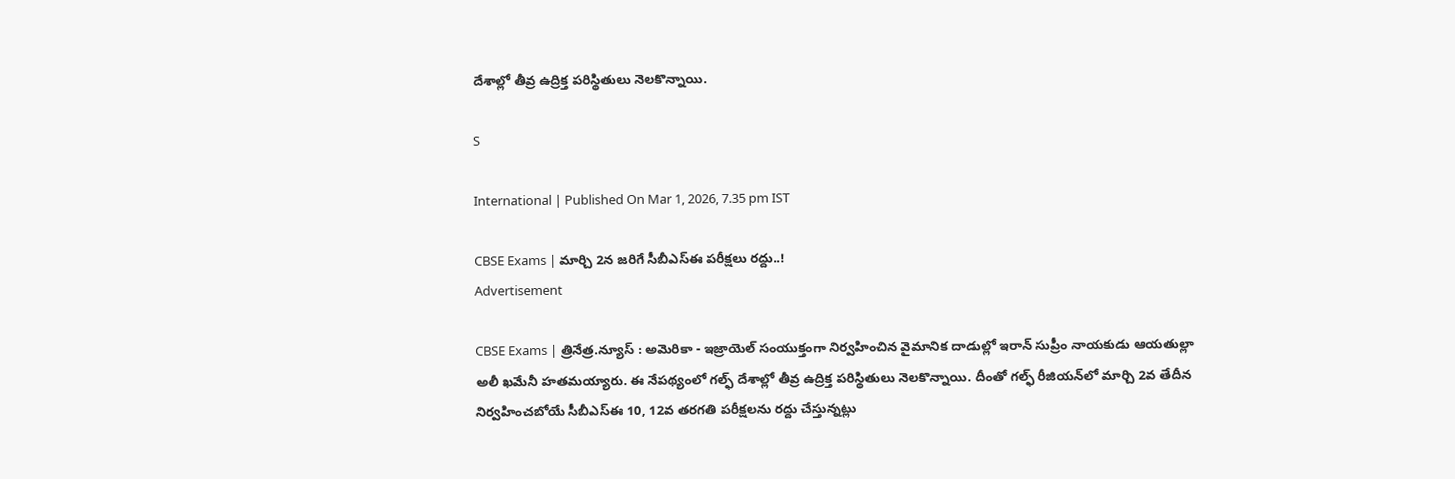దేశాల్లో తీవ్ర ఉద్రిక్త ప‌రిస్థితులు నెల‌కొన్నాయి.

S

International | Published On Mar 1, 2026, 7.35 pm IST

CBSE Exams | మార్చి 2న జ‌రిగే సీబీఎస్ఈ ప‌రీక్ష‌లు ర‌ద్దు..!
Advertisement

CBSE Exams | త్రినేత్ర‌.న్యూస్ : అమెరికా - ఇజ్రాయెల్ సంయుక్తంగా నిర్వహించిన వైమానిక దాడుల్లో ఇరాన్ సుప్రీం నాయకుడు ఆయతుల్లా అలీ ఖమేనీ హ‌త‌మ‌య్యారు. ఈ నేప‌థ్యంలో గ‌ల్ఫ్ దేశాల్లో తీవ్ర ఉద్రిక్త ప‌రిస్థితులు నెల‌కొన్నాయి. దీంతో గ‌ల్ఫ్ రీజియ‌న్‌లో మార్చి 2వ తేదీన నిర్వ‌హించ‌బోయే సీబీఎస్ఈ 10, 12వ త‌ర‌గ‌తి ప‌రీక్ష‌ల‌ను ర‌ద్దు చేస్తున్న‌ట్లు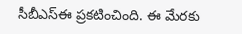సీబీఎస్ఈ ప్ర‌క‌టించింది. ఈ మేర‌కు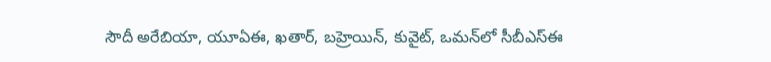సౌదీ అరేబియా, యూఏఈ, ఖ‌తార్, బ‌హ్రెయిన్, కువైట్, ఒమ‌న్‌లో సీబీఎస్ఈ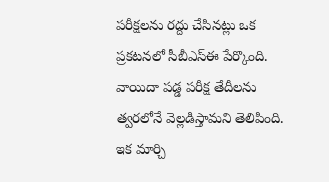ప‌రీక్ష‌ల‌ను ర‌ద్దు చేసిన‌ట్లు ఒక ప్ర‌క‌ట‌న‌లో సీబీఎస్ఈ పేర్కొంది. వాయిదా ప‌డ్డ పరీక్ష తేదీల‌ను త్వ‌ర‌లోనే వెల్ల‌డిస్తామ‌ని తెలిపింది. ఇక మార్చి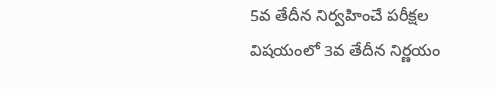5వ తేదీన నిర్వ‌హించే ప‌రీక్ష‌ల విష‌యంలో 3వ తేదీన నిర్ణ‌యం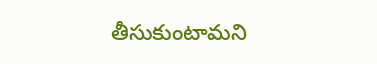తీసుకుంటామ‌ని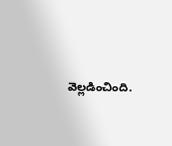వెల్ల‌డించింది.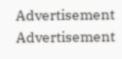Advertisement
Advertisement